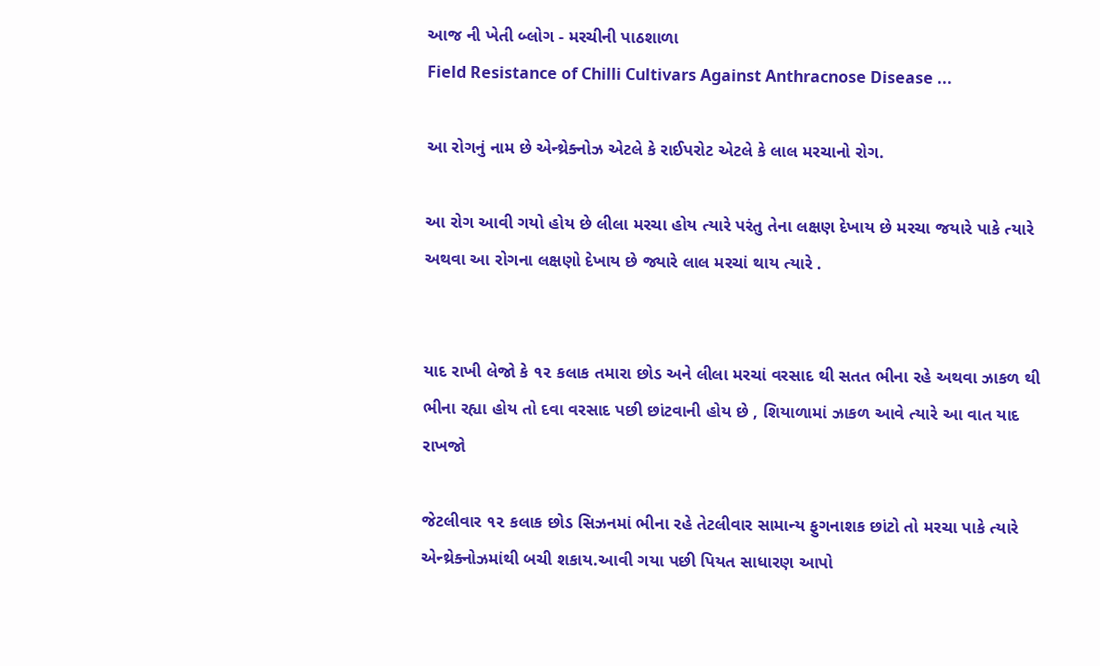આજ ની ખેતી બ્લોગ - મરચીની પાઠશાળા
Field Resistance of Chilli Cultivars Against Anthracnose Disease ...

આ રોગનું નામ છે એન્થ્રેક્નોઝ એટલે કે રાઈપરોટ એટલે કે લાલ મરચાનો રોગ.

આ રોગ આવી ગયો હોય છે લીલા મરચા હોય ત્યારે પરંતુ તેના લક્ષણ દેખાય છે મરચા જયારે પાકે ત્યારે
અથવા આ રોગના લક્ષણો દેખાય છે જ્યારે લાલ મરચાં થાય ત્યારે .


યાદ રાખી લેજો કે ૧૨ કલાક તમારા છોડ અને લીલા મરચાં વરસાદ થી સતત ભીના રહે અથવા ઝાકળ થી ભીના રહ્યા હોય તો દવા વરસાદ પછી છાંટવાની હોય છે , શિયાળામાં ઝાકળ આવે ત્યારે આ વાત યાદ રાખજો

જેટલીવાર ૧૨ કલાક છોડ સિઝનમાં ભીના રહે તેટલીવાર સામાન્ય ફુગનાશક છાંટો તો મરચા પાકે ત્યારે એન્થ્રેક્નોઝમાંથી બચી શકાય.આવી ગયા પછી પિયત સાધારણ આપો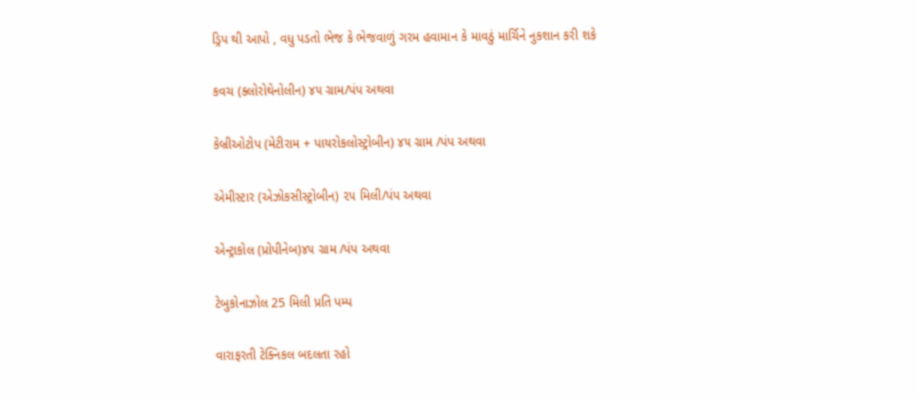ડ્રિપ થી આપો , વધુ પડતો ભેજ કે ભેજવાળું ગરમ હવામાન કે માવઠું માર્ચિને નુકશાન કરી શકે

કવચ (ક્લોરોથેનોલીન) ૪૫ ગ્રામ/પંપ અથવા

કેબ્રીઓટોપ (મેટીરામ + પાયરોકલોસ્ટ્રોબીન) ૪૫ ગ્રામ /પંપ અથવા

એમીસ્ટાર (એઝોકસીસ્ટ્રોબીન) ૨૫ મિલી/પંપ અથવા

એન્ટ્રાકોલ (પ્રોપીનેબ)૪૫ ગ્રામ /પંપ અથવા

ટેબુકોનાઝોલ 25 મિલી પ્રતિ પમ્પ

વારાફરતી ટેક્નિકલ બદલતા રહો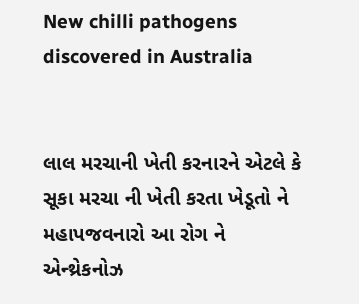New chilli pathogens discovered in Australia


લાલ મરચાની ખેતી કરનારને એટલે કે સૂકા મરચા ની ખેતી કરતા ખેડૂતો ને મહાપજવનારો આ રોગ ને
એન્થ્રેકનોઝ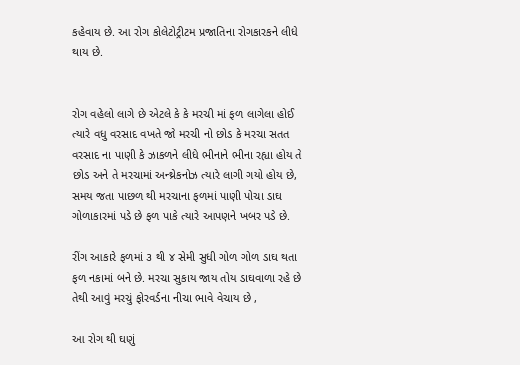કહેવાય છે. આ રોગ કોલેટોટ્રીટમ પ્રજાતિના રોગકારકને લીધે થાય છે.


રોગ વહેલો લાગે છે એટલે કે કે મરચી માં ફળ લાગેલા હોઈ ત્યારે વધુ વરસાદ વખતે જો મરચી નો છોડ કે મરચા સતત વરસાદ ના પાણી કે ઝાકળને લીધે ભીનાને ભીના રહ્યા હોય તે છોડ અને તે મરચામાં અન્થ્રેકનોઝ ત્યારે લાગી ગયો હોય છે, સમય જતા પાછળ થી મરચાના ફળમાં પાણી પોચા ડાઘ ગોળાકારમાં પડે છે ફળ પાકે ત્યારે આપણને ખબર પડે છે.

રીંગ આકારે ફળમાં ૩ થી ૪ સેમી સુધી ગોળ ગોળ ડાઘ થતા ફળ નકામાં બને છે. મરચા સુકાય જાય તોય ડાઘવાળા રહે છે તેથી આવું મરચું ફોરવર્ડના નીચા ભાવે વેચાય છે ,

આ રોગ થી ઘણું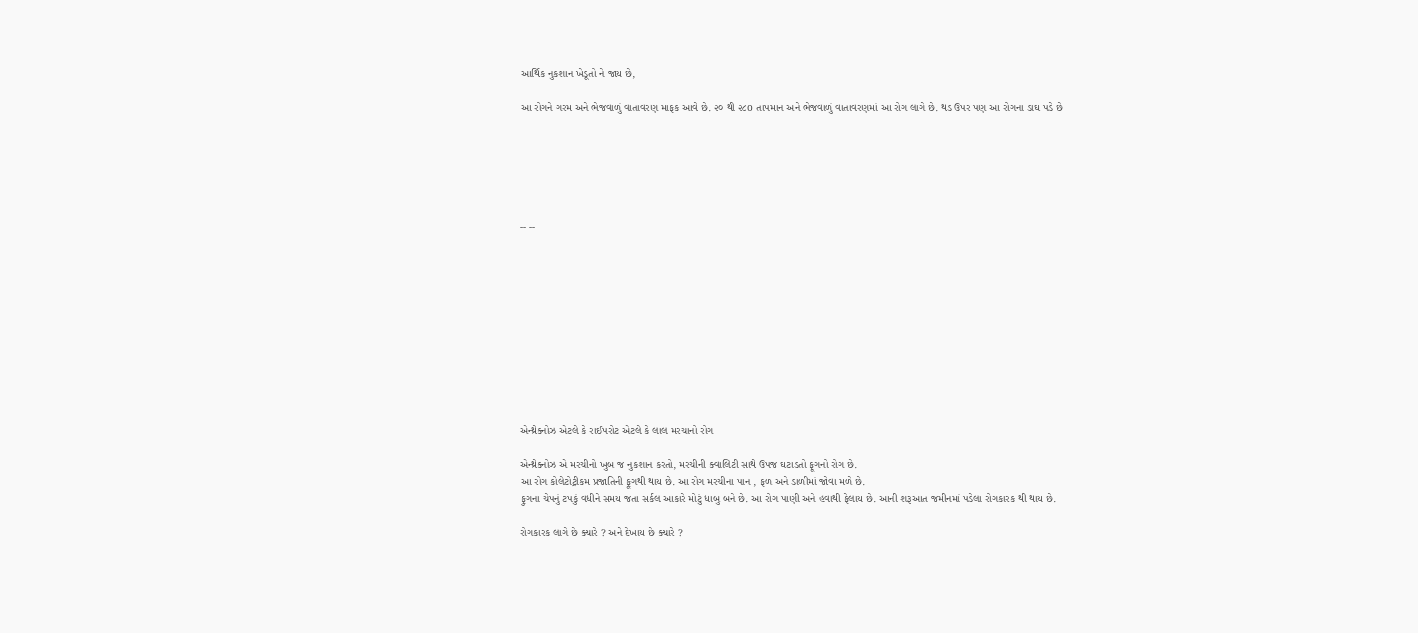આર્થિક નુકશાન ખેડૂતો ને જાય છે,

આ રોગને ગરમ અને ભેજવાળું વાતાવરણ માફક આવે છે. ૨૦ થી ૨૮o તાપમાન અને ભેજવાળું વાતાવરણમાં આ રોગ લાગે છે. થડ ઉપર પણ આ રોગના ડાઘ પડે છે






-- --











એન્થ્રેક્નોઝ એટલે કે રાઈપરોટ એટલે કે લાલ મરચાનો રોગ

એન્થ્રેક્નોઝ એ મરચીનો ખુબ જ નુકશાન કરતો, મરચીની ક્વાલિટી સાથે ઉપજ ઘટાડતો ફૂગનો રોગ છે.
આ રોગ કોલેટોટ્રીકમ પ્રજાતિની ફૂગથી થાય છે. આ રોગ મરચીના પાન , ફળ અને ડાળીમાં જોવા મળે છે.
ફુગના ચેપનું ટપકું વધીને સમય જતા સર્કલ આકારે મોટું ધાબુ બને છે. આ રોગ પાણી અને હવાથી ફેલાય છે. આની શરૂઆત જમીનમાં પડેલા રોગકારક થી થાય છે.

રોગકારક લાગે છે ક્યારે ? અને દેખાય છે ક્યારે ?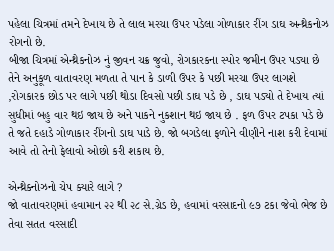પહેલા ચિત્રમાં તમને દેખાય છે તે લાલ મરચા ઉપર પડેલા ગોળાકાર રીંગ ડાઘ અન્થ્રેકનોઝ રોગનો છે.
બીજા ચિત્રમાં એન્થ્રેકનોઝ નું જીવન ચક્ર જુવો, રોગકારકના સ્પોર જમીન ઉપર પડ્યા છે તેને અનુકૂળ વાતાવરણ મળતા તે પાન કે ડાળી ઉપર કે પછી મરચા ઉપર લાગશે ,રોગકારક છોડ પર લાગે પછી થોડા દિવસો પછી ડાઘ પડે છે , ડાઘ પડ્યો તે દેખાય ત્યાં સુધીમાં બહુ વાર થઇ જાય છે અને પાકને નુકશાન થઇ જાય છે . ફળ ઉપર ટપકા પડે છે તે જતે દહાડે ગોળાકાર રીંગનો ડાઘ પાડે છે. જો બગડેલા ફળોને વીણીને નાશ કરી દેવામાં આવે તો તેનો ફેલાવો ઓછો કરી શકાય છે.

એન્થ્રેક્નોઝનો ચેપ ક્યારે લાગે ?
જો વાતાવરણમાં હવામાન ૨૨ થી ૨૮ સે.ગ્રેડ છે, હવામાં વરસાદનો ૯૭ ટકા જેવો ભેજ છે તેવા સતત વરસાદી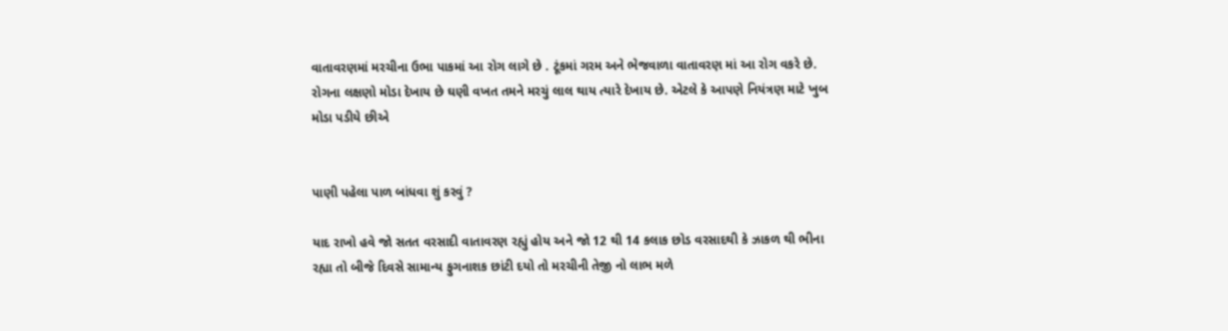વાતાવરણમાં મરચીના ઉભા પાકમાં આ રોગ લાગે છે . ટૂંકમાં ગરમ અને ભેજવાળા વાતાવરણ માં આ રોગ વકરે છે. રોગના લક્ષણો મોડા દેખાય છે ઘણી વખત તમને મરચું લાલ થાય ત્યારે દેખાય છે. એટલે કે આપણે નિયંત્રણ માટે ખુબ મોડા પડીયે છીએ


પાણી પહેલા પાળ બાંધવા શું કરવું ?

યાદ રાખો હવે જો સતત વરસાદી વાતાવરણ રહ્યું હોય અને જો 12 થી 14 કલાક છોડ વરસાદથી કે ઝાકળ થી ભીના રહ્યા તો બીજે દિવસે સામાન્ય ફુગનાશક છાંટી દયો તો મરચીની તેજી નો લાભ મળે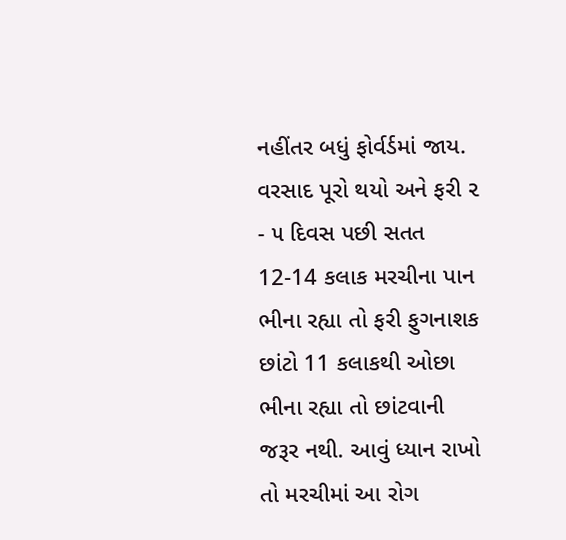નહીંતર બધું ફોર્વર્ડમાં જાય. વરસાદ પૂરો થયો અને ફરી ૨ - ૫ દિવસ પછી સતત 12-14 કલાક મરચીના પાન ભીના રહ્યા તો ફરી ફુગનાશક છાંટો 11 કલાકથી ઓછા ભીના રહ્યા તો છાંટવાની જરૂર નથી. આવું ધ્યાન રાખો તો મરચીમાં આ રોગ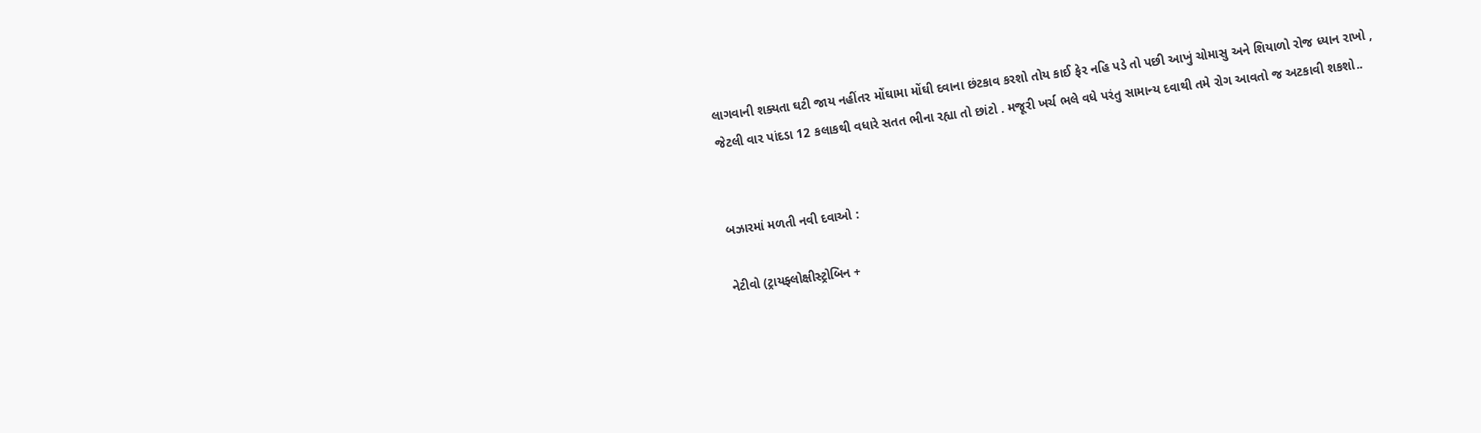લાગવાની શક્યતા ઘટી જાય નહીંતર મોંઘામા મોંઘી દવાના છંટકાવ કરશો તોય કાઈ ફેર નહિ પડે તો પછી આખું ચોમાસુ અને શિયાળો રોજ ધ્યાન રાખો , જેટલી વાર પાંદડા 12 કલાકથી વધારે સતત ભીના રહ્યા તો છાંટો . મજૂરી ખર્ચ ભલે વધે પરંતુ સામાન્ય દવાથી તમે રોગ આવતો જ અટકાવી શકશો..


બઝારમાં મળતી નવી દવાઓ :

નેટીવો (ટ્રાયફ્લોક્ષીસ્ટ્રોબિન +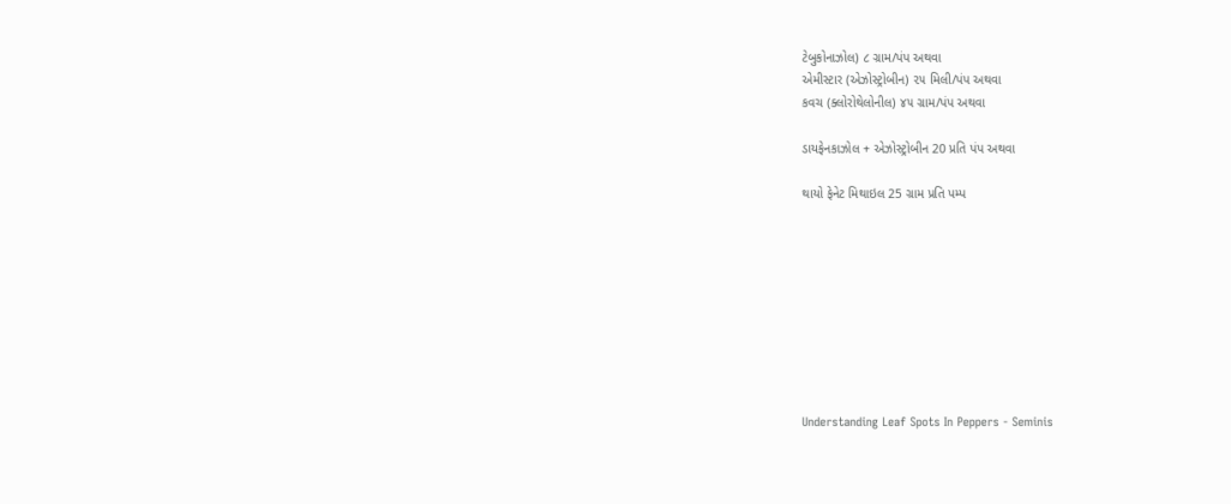ટેબુકોનાઝોલ) ૮ ગ્રામ/પંપ અથવા
એમીસ્ટાર (એઝોસ્ટ્રોબીન) ૨૫ મિલી/પંપ અથવા
કવચ (ક્લોરોથેલોનીલ) ૪૫ ગ્રામ/પંપ અથવા

ડાયફેનકાઝોલ + એઝોસ્ટ્રોબીન 20 પ્રતિ પંપ અથવા

થાયો ફેનેટ મિથાઇલ 25 ગ્રામ પ્રતિ પમ્પ









Understanding Leaf Spots In Peppers - Seminis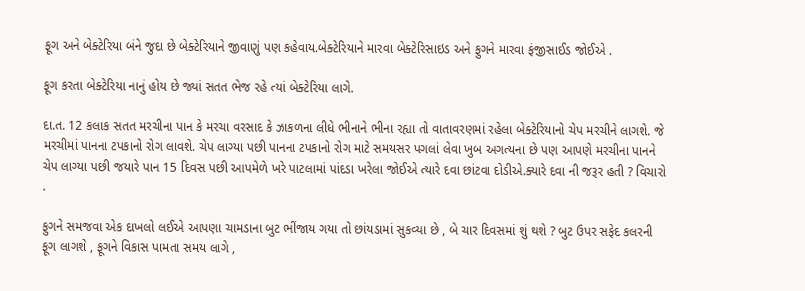ફૂગ અને બેક્ટેરિયા બંને જુદા છે બેક્ટેરિયાને જીવાણું પણ કહેવાય.બેક્ટેરિયાને મારવા બેક્ટેરિસાઇડ અને ફુગને મારવા ફંજીસાઈડ જોઈએ .

ફૂગ કરતા બેક્ટેરિયા નાનું હોય છે જ્યાં સતત ભેજ રહે ત્યાં બેક્ટેરિયા લાગે.

દા.ત. 12 કલાક સતત મરચીના પાન કે મરચા વરસાદ કે ઝાકળના લીધે ભીનાને ભીના રહ્યા તો વાતાવરણમાં રહેલા બેક્ટેરિયાનો ચેપ મરચીને લાગશે. જે મરચીમાં પાનના ટપકાનો રોગ લાવશે. ચેપ લાગ્યા પછી પાનના ટપકાનો રોગ માટે સમયસર પગલાં લેવા ખુબ અગત્યના છે પણ આપણે મરચીના પાનને ચેપ લાગ્યા પછી જયારે પાન 15 દિવસ પછી આપમેળે ખરે પાટલામાં પાંદડા ખરેલા જોઈએ ત્યારે દવા છાંટવા દોડીએ.ક્યારે દવા ની જરૂર હતી ? વિચારો .

ફુગને સમજવા એક દાખલો લઈએ આપણા ચામડાના બુટ ભીંજાય ગયા તો છાંયડામાં સુકવ્યા છે , બે ચાર દિવસમાં શું થશે ? બુટ ઉપર સફેદ કલરની ફૂગ લાગશે , ફૂગને વિકાસ પામતા સમય લાગે ,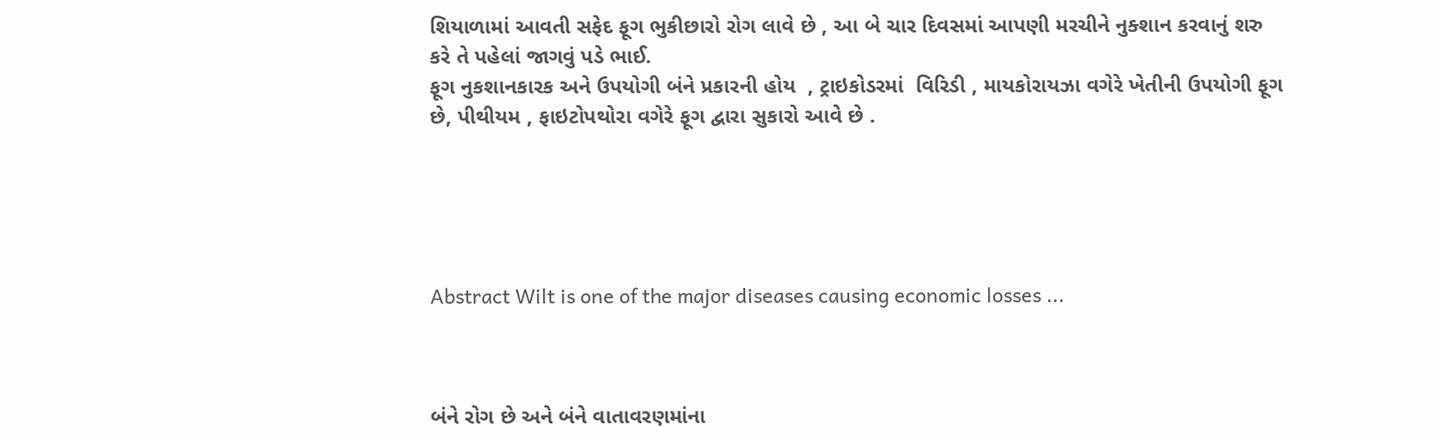શિયાળામાં આવતી સફેદ ફૂગ ભુકીછારો રોગ લાવે છે , આ બે ચાર દિવસમાં આપણી મરચીને નુક્શાન કરવાનું શરુ કરે તે પહેલાં જાગવું પડે ભાઈ.
ફૂગ નુકશાનકારક અને ઉપયોગી બંને પ્રકારની હોય  , ટ્રાઇકોડરમાં  વિરિડી , માયકોરાયઝા વગેરે ખેતીની ઉપયોગી ફૂગ છે, પીથીયમ , ફાઇટોપથોરા વગેરે ફૂગ દ્વારા સુકારો આવે છે .





Abstract Wilt is one of the major diseases causing economic losses ...



બંને રોગ છે અને બંને વાતાવરણમાંના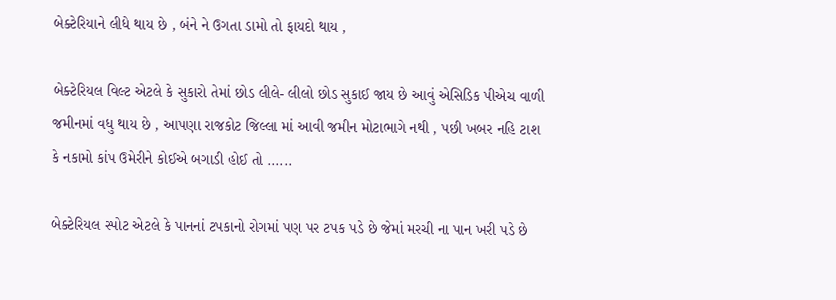બેક્ટેરિયાને લીધે થાય છે , બંને ને ઉગતા ડામો તો ફાયદો થાય ,

બેક્ટેરિયલ વિલ્ટ એટલે કે સુકારો તેમાં છોડ લીલે- લીલો છોડ સુકાઈ જાય છે આવું એસિડિક પીએચ વાળી જમીનમાં વધુ થાય છે , આપણા રાજકોટ જિલ્લા માં આવી જમીન મોટાભાગે નથી , પછી ખબર નહિ ટાશ કે નકામો કાંપ ઉમેરીને કોઈએ બગાડી હોઈ તો ......

બેક્ટેરિયલ સ્પોટ એટલે કે પાનનાં ટપકાનો રોગમાં પણ પર ટપક પડે છે જેમાં મરચી ના પાન ખરી પડે છે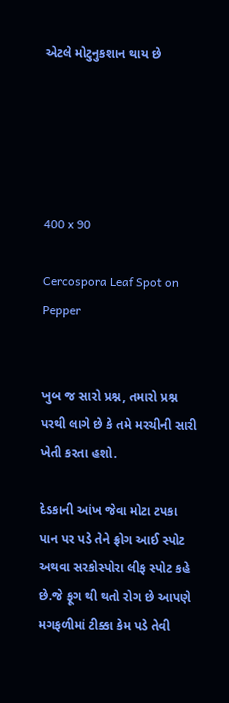એટલે મોટુનુકશાન થાય છે





400 x 90

Cercospora Leaf Spot on Pepper


ખુબ જ સારો પ્રશ્ન, તમારો પ્રશ્ન પરથી લાગે છે કે તમે મરચીની સારી ખેતી કરતા હશો.

દેડકાની આંખ જેવા મોટા ટપકા પાન પર પડે તેને ફ્રોગ આઈ સ્પોટ અથવા સરકોસ્પોરા લીફ સ્પોટ કહે છે.જે ફૂગ થી થતો રોગ છે આપણે મગફળીમાં ટીક્કા કેમ પડે તેવી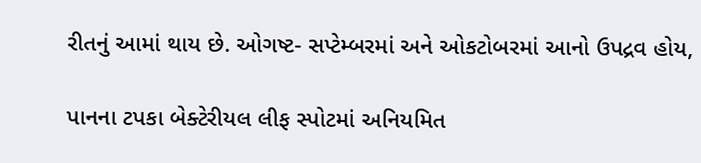રીતનું આમાં થાય છે. ઓગષ્ટ- સપ્ટેમ્બરમાં અને ઓકટોબરમાં આનો ઉપદ્રવ હોય,

પાનના ટપકા બેક્ટેરીયલ લીફ સ્પોટમાં અનિયમિત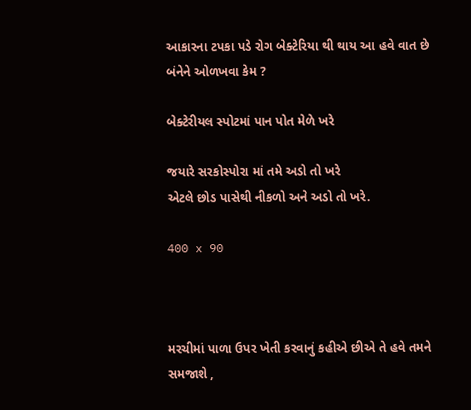આકારના ટપકા પડે રોગ બેક્ટેરિયા થી થાય આ હવે વાત છે બંનેને ઓળખવા કેમ ?

બેક્ટેરીયલ સ્પોટમાં પાન પોત મેળે ખરે

જયારે સરકોસ્પોરા માં તમે અડો તો ખરે
એટલે છોડ પાસેથી નીકળો અને અડો તો ખરે.

400 x 90



મરચીમાં પાળા ઉપર ખેતી કરવાનું કહીએ છીએ તે હવે તમને સમજાશે ,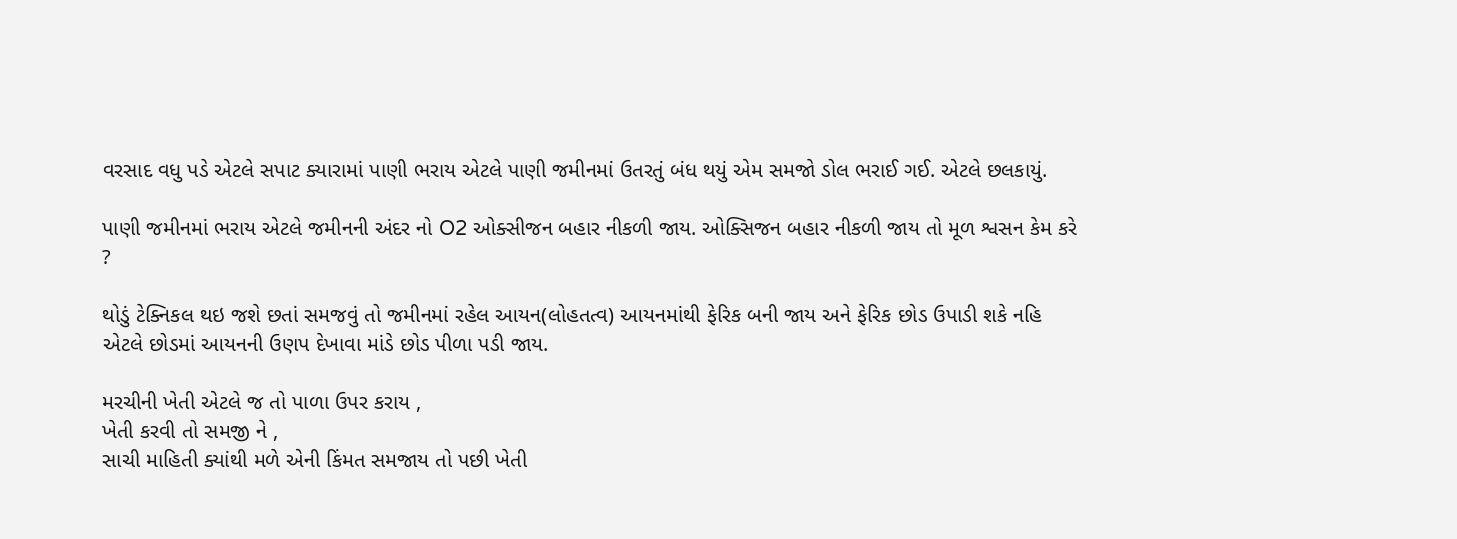વરસાદ વધુ પડે એટલે સપાટ ક્યારામાં પાણી ભરાય એટલે પાણી જમીનમાં ઉતરતું બંધ થયું એમ સમજો ડોલ ભરાઈ ગઈ. એટલે છલકાયું.

પાણી જમીનમાં ભરાય એટલે જમીનની અંદર નો O2 ઓક્સીજન બહાર નીકળી જાય. ઓક્સિજન બહાર નીકળી જાય તો મૂળ શ્વસન કેમ કરે ?

થોડું ટેક્નિકલ થઇ જશે છતાં સમજવું તો જમીનમાં રહેલ આયન(લોહતત્વ) આયનમાંથી ફેરિક બની જાય અને ફેરિક છોડ ઉપાડી શકે નહિ એટલે છોડમાં આયનની ઉણપ દેખાવા માંડે છોડ પીળા પડી જાય.

મરચીની ખેતી એટલે જ તો પાળા ઉપર કરાય ,
ખેતી કરવી તો સમજી ને ,
સાચી માહિતી ક્યાંથી મળે એની કિંમત સમજાય તો પછી ખેતી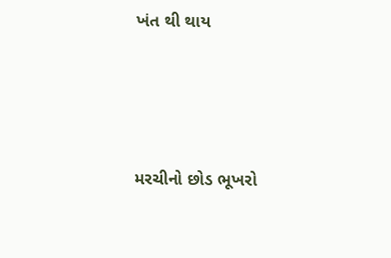ખંત થી થાય






મરચીનો છોડ ભૂખરો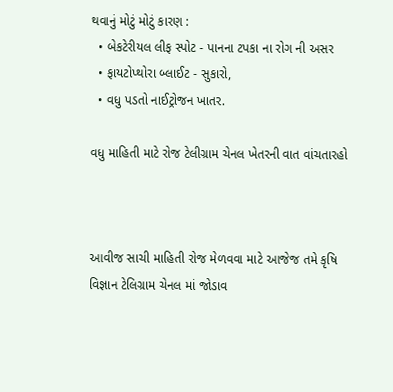થવાનું મોટું મોટું કારણ :
  • બેકટેરીયલ લીફ સ્પોટ - પાનના ટપકા ના રોગ ની અસર
  • ફાયટોપ્થોરા બ્લાઈટ - સુકારો,
  • વધુ પડતો નાઈટ્રોજન ખાતર.

વધુ માહિતી માટે રોજ ટેલીગ્રામ ચેનલ ખેતરની વાત વાંચતારહો



આવીજ સાચી માહિતી રોજ મેળવવા માટે આજેજ તમે કૃષિ વિજ્ઞાન ટેલિગ્રામ ચેનલ માં જોડાવ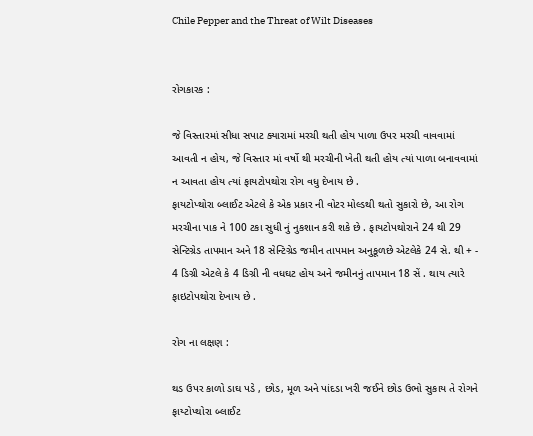Chile Pepper and the Threat of Wilt Diseases


રોગકારક :

જે વિસ્તારમાં સીધા સપાટ ક્યારામાં મરચી થતી હોય પાળા ઉપર મરચી વાવવામાં આવતી ન હોય, જે વિસ્તાર માં વર્ષો થી મરચીની ખેતી થતી હોય ત્યાં પાળા બનાવવામાં ન આવતા હોય ત્યાં ફાયટોપથોરા રોગ વધુ દેખાય છે .
ફાયટોપ્થોરા બ્લાઈટ એટલે કે એક પ્રકાર ની વોટર મોલ્ડથી થતો સુકારો છે, આ રોગ મરચીના પાક ને 100 ટકા સુધી નું નુકશાન કરી શકે છે . ફાયટોપથોરાને 24 થી 29 સેન્ટિગ્રેડ તાપમાન અને 18 સેન્ટિગ્રેડ જમીન તાપમાન અનુકૂળછે એટલેકે 24 સે. થી + - 4 ડિગ્રી એટલે કે 4 ડિગ્રી ની વધઘટ હોય અને જમીનનું તાપમાન 18 સેં . થાય ત્યારે ફાઇટોપથોરા દેખાય છે .

રોગ ના લક્ષણ :

થડ ઉપર કાળો ડાઘ પડે , છોડ, મૂળ અને પાંદડા ખરી જઈને છોડ ઉભો સુકાય તે રોગને ફાય્ટોપ્થોરા બ્લાઈટ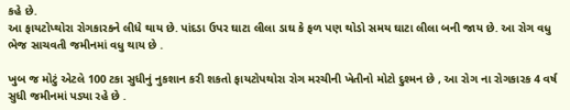કહે છે.
આ ફાયટોપ્થોરા રોગકારકને લીધે થાય છે. પાંદડા ઉપર ઘાટા લીલા ડાઘ કે ફળ પણ થોડો સમય ઘાટા લીલા બની જાય છે. આ રોગ વધુ ભેજ સાચવતી જમીનમાં વધુ થાય છે .

ખુબ જ મોટું એટલે 100 ટકા સુધીનું નુકશાન કરી શકતો ફાયટોપથોરા રોગ મરચીની ખેતીનો મોટો દુશ્મન છે , આ રોગ ના રોગકારક 4 વર્ષ સુધી જમીનમાં પડ્યા રહે છે .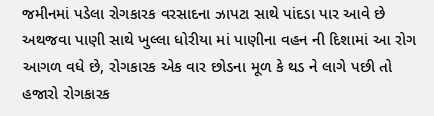જમીનમાં પડેલા રોગકારક વરસાદના ઝાપટા સાથે પાંદડા પાર આવે છે અથજવા પાણી સાથે ખુલ્લા ધોરીયા માં પાણીના વહન ની દિશામાં આ રોગ આગળ વધે છે, રોગકારક એક વાર છોડના મૂળ કે થડ ને લાગે પછી તો હજારો રોગકારક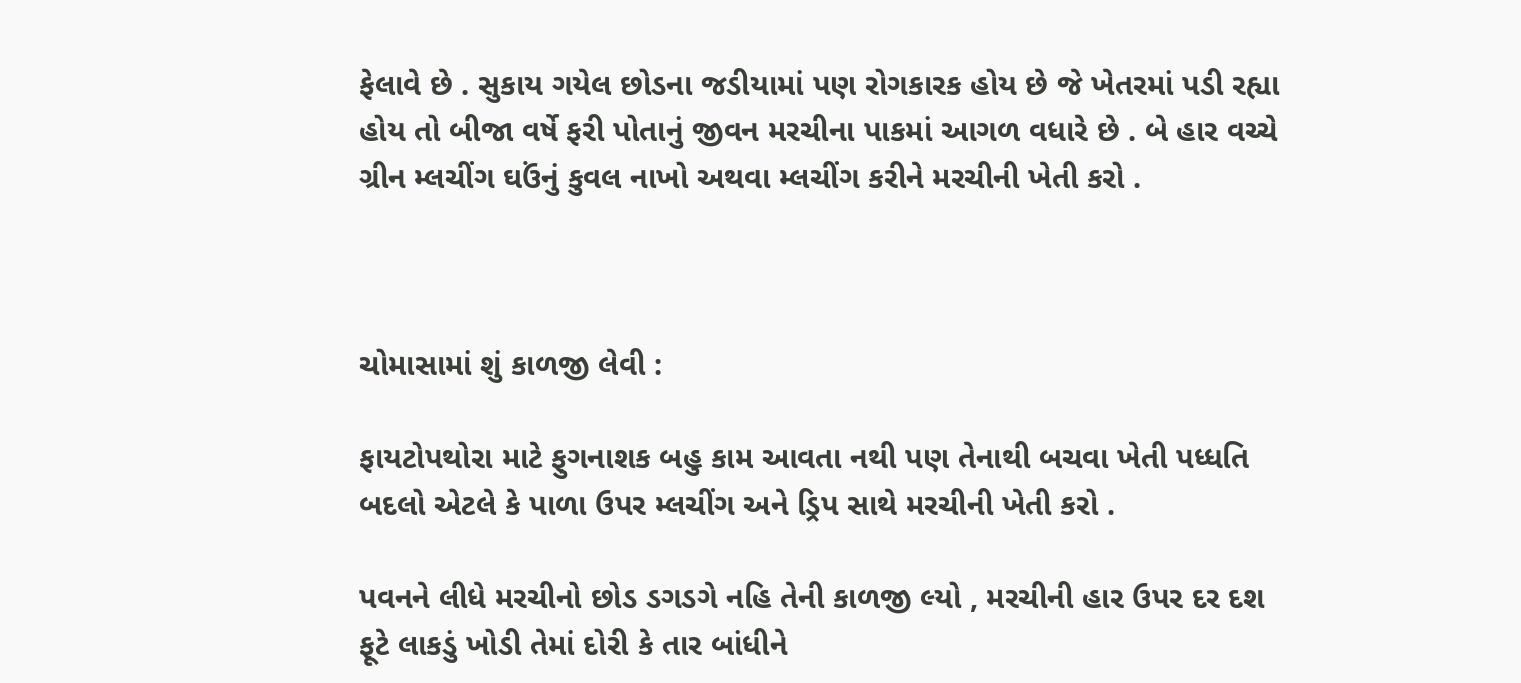ફેલાવે છે . સુકાય ગયેલ છોડના જડીયામાં પણ રોગકારક હોય છે જે ખેતરમાં પડી રહ્યા હોય તો બીજા વર્ષે ફરી પોતાનું જીવન મરચીના પાકમાં આગળ વધારે છે . બે હાર વચ્ચે ગ્રીન મ્લચીંગ ઘઉંનું કુવલ નાખો અથવા મ્લચીંગ કરીને મરચીની ખેતી કરો .



ચોમાસામાં શું કાળજી લેવી :

ફાયટોપથોરા માટે ફુગનાશક બહુ કામ આવતા નથી પણ તેનાથી બચવા ખેતી પધ્ધતિ બદલો એટલે કે પાળા ઉપર મ્લચીંગ અને ડ્રિપ સાથે મરચીની ખેતી કરો .

પવનને લીધે મરચીનો છોડ ડગડગે નહિ તેની કાળજી લ્યો , મરચીની હાર ઉપર દર દશ ફૂટે લાકડું ખોડી તેમાં દોરી કે તાર બાંધીને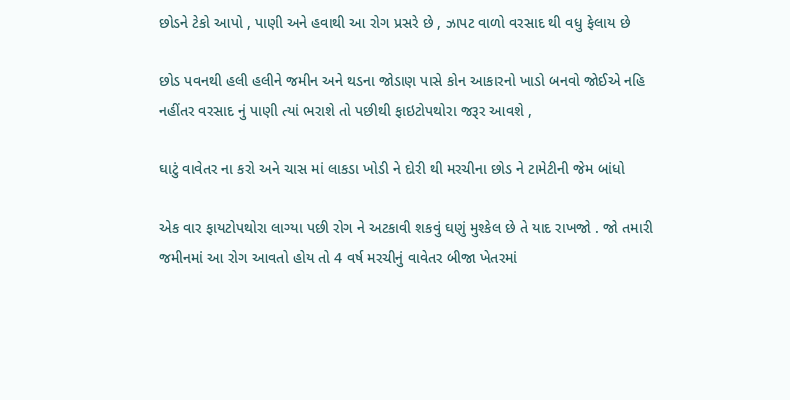છોડને ટેકો આપો , પાણી અને હવાથી આ રોગ પ્રસરે છે , ઝાપટ વાળો વરસાદ થી વધુ ફેલાય છે

છોડ પવનથી હલી હલીને જમીન અને થડના જોડાણ પાસે કોન આકારનો ખાડો બનવો જોઈએ નહિ નહીંતર વરસાદ નું પાણી ત્યાં ભરાશે તો પછીથી ફાઇટોપથોરા જરૂર આવશે ,

ઘાટું વાવેતર ના કરો અને ચાસ માં લાકડા ખોડી ને દોરી થી મરચીના છોડ ને ટામેટીની જેમ બાંધો

એક વાર ફાયટોપથોરા લાગ્યા પછી રોગ ને અટકાવી શકવું ઘણું મુશ્કેલ છે તે યાદ રાખજો . જો તમારી જમીનમાં આ રોગ આવતો હોય તો 4 વર્ષ મરચીનું વાવેતર બીજા ખેતરમાં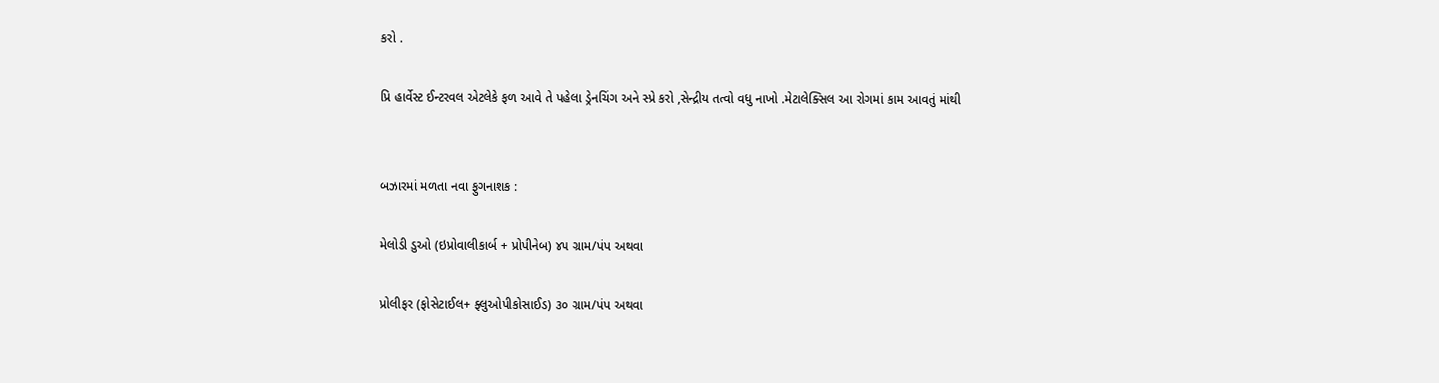કરો .

પ્રિ હાર્વેસ્ટ ઈન્ટરવલ એટલેકે ફળ આવે તે પહેલા ડ્રેનચિંગ અને સ્પ્રે કરો ,સેન્દ્રીય તત્વો વધુ નાખો .મેટાલેક્સિલ આ રોગમાં કામ આવતું માંથી


બઝારમાં મળતા નવા ફુગનાશક :

મેલોડી ડુઓ (ઇપ્રોવાલીકાર્બ + પ્રોપીનેબ) ૪૫ ગ્રામ/પંપ અથવા

પ્રોલીફર (ફોસેટાઈલ+ ફ્લુઓપીકોસાઈડ) ૩૦ ગ્રામ/પંપ અથવા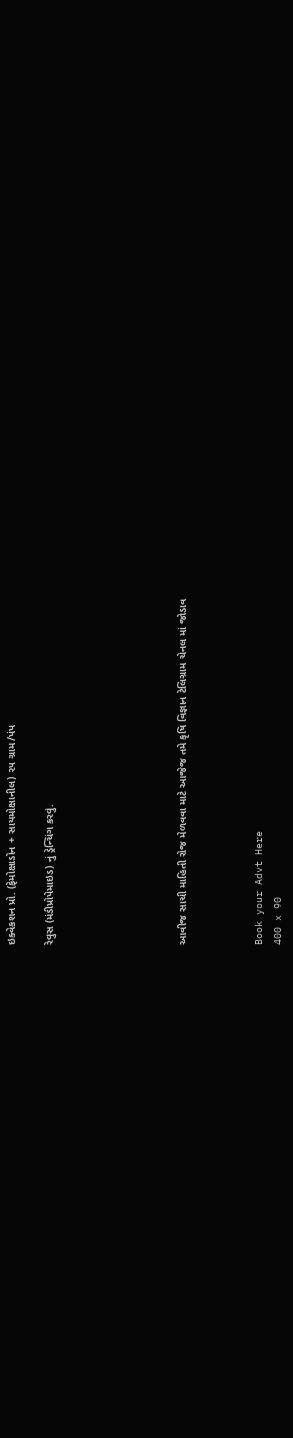ઇક્વેકશન પ્રો. (ફેમોક્ષાડોન + સાયમોક્ષાનીલ) ૨૫ ગ્રામ/પંપ

રેવુસ (મંડીપ્રોપેમાઇડ) નું ડ્રેન્ચિંગ કરવું.






આવીજ સાચી માહિતી રોજ મેળવવા માટે આજેજ તમે કૃષિ વિજ્ઞાન ટેલિગ્રામ ચેનલ માં જોડાવ



Book your Advt Here
400 x 90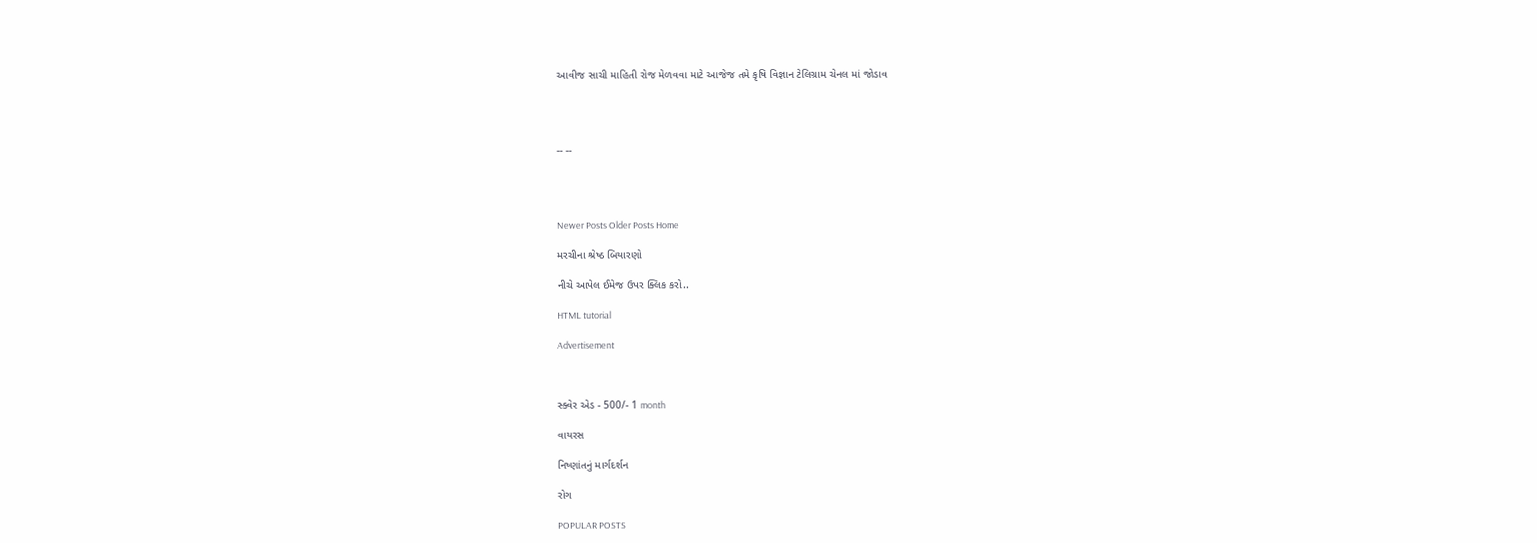આવીજ સાચી માહિતી રોજ મેળવવા માટે આજેજ તમે કૃષિ વિજ્ઞાન ટેલિગ્રામ ચેનલ માં જોડાવ




-- --




Newer Posts Older Posts Home

મરચીના શ્રેષ્ઠ બિયારણો

નીચે આપેલ ઈમેજ ઉપર ક્લિક કરો..

HTML tutorial

Advertisement



સ્ક્વેર એડ - 500/- 1 month

વાયરસ

નિષ્ણાંતનું માર્ગદર્શન

રોગ

POPULAR POSTS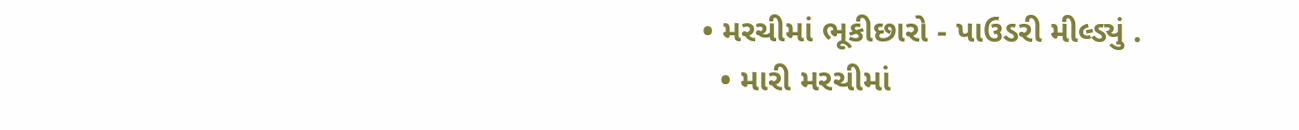• મરચીમાં ભૂકીછારો - પાઉડરી મીલ્ડ્યું .
  • મારી મરચીમાં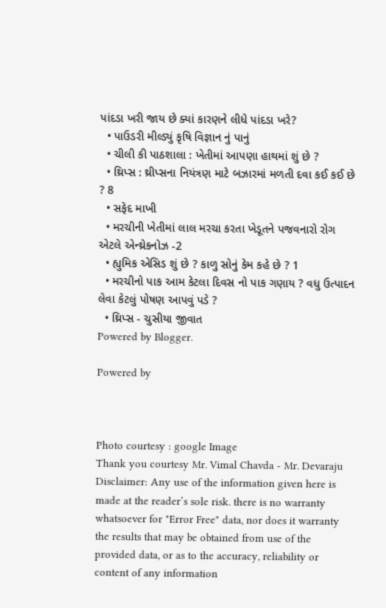પાંદડા ખરી જાય છે ક્યાં કારણને લીધે પાંદડા ખરે?
  • પાઉડરી મીલ્ડ્યું કૃષિ વિજ્ઞાન નું પાનું
  • ચીલી કી પાઠશાલા : ખેતીમાં આપણા હાથમાં શું છે ?
  • થ્રિપ્સ : થ્રીપ્સના નિયંત્રણ માટે બઝારમાં મળતી દવા કઈ કઈ છે ? 8
  • સફેદ માખી
  • મરચીની ખેતીમાં લાલ મરચા કરતા ખેડૂતને પજવનારો રોગ એટલે એન્થ્રેકનોઝ -2
  • હ્યુમિક એસિડ શું છે ? કાળુ સોનું કેમ કહે છે ? 1
  • મરચીનો પાક આમ કેટલા દિવસ નો પાક ગણાય ? વધુ ઉત્પાદન લેવા કેટલું પોષણ આપવું પડે ?
  • થ્રિપ્સ - ચુસીયા જીવાત
Powered by Blogger.

Powered by



Photo courtesy : google Image
Thank you courtesy Mr. Vimal Chavda - Mr. Devaraju
Disclaimer: Any use of the information given here is made at the reader’s sole risk. there is no warranty whatsoever for "Error Free" data, nor does it warranty the results that may be obtained from use of the provided data, or as to the accuracy, reliability or content of any information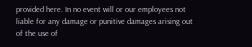provided here. In no event will or our employees not liable for any damage or punitive damages arising out of the use of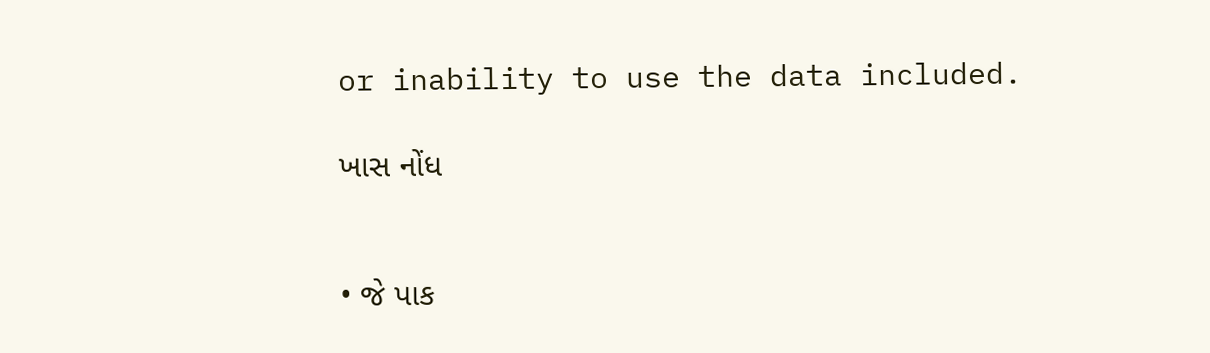or inability to use the data included.

ખાસ નોંધ


• જે પાક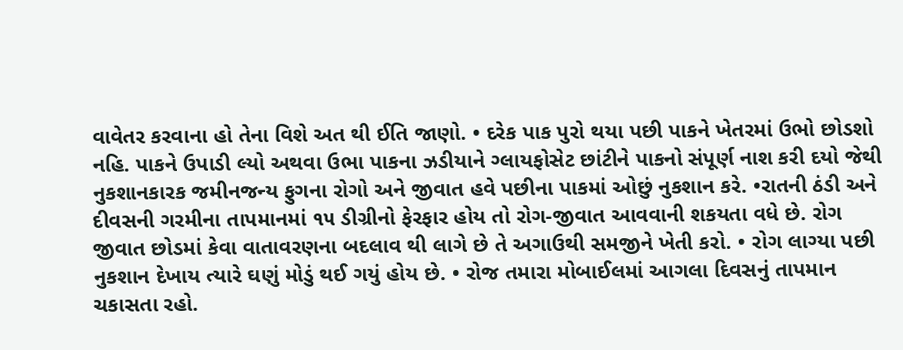વાવેતર કરવાના હો તેના વિશે અત થી ઈતિ જાણો. • દરેક પાક પુરો થયા પછી પાકને ખેતરમાં ઉભો છોડશો નહિ. પાકને ઉપાડી લ્યો અથવા ઉભા પાકના ઝડીયાને ગ્લાયફોસેટ છાંટીને પાકનો સંપૂર્ણ નાશ કરી દયો જેથી નુકશાનકારક જમીનજન્ય ફુગના રોગો અને જીવાત હવે પછીના પાકમાં ઓછું નુકશાન કરે. •રાતની ઠંડી અને દીવસની ગરમીના તાપમાનમાં ૧૫ ડીગ્રીનો ફેરફાર હોય તો રોગ-જીવાત આવવાની શકયતા વધે છે. રોગ જીવાત છોડમાં કેવા વાતાવરણના બદલાવ થી લાગે છે તે અગાઉથી સમજીને ખેતી કરો. • રોગ લાગ્યા પછી નુકશાન દેખાય ત્યારે ઘણું મોડું થઈ ગયું હોય છે. • રોજ તમારા મોબાઈલમાં આગલા દિવસનું તાપમાન ચકાસતા રહો.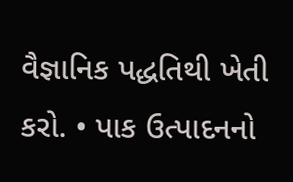વૈજ્ઞાનિક પદ્ધતિથી ખેતી કરો. • પાક ઉત્પાદનનો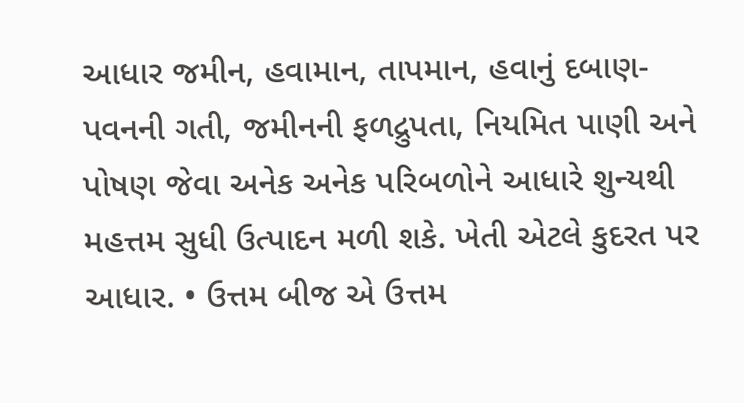આધાર જમીન, હવામાન, તાપમાન, હવાનું દબાણ-પવનની ગતી, જમીનની ફળદ્રુપતા, નિયમિત પાણી અને પોષણ જેવા અનેક અનેક પરિબળોને આધારે શુન્યથી મહત્તમ સુધી ઉત્પાદન મળી શકે. ખેતી એટલે કુદરત પર આધાર. • ઉત્તમ બીજ એ ઉત્તમ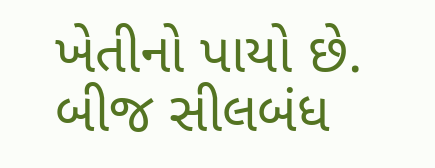ખેતીનો પાયો છે. બીજ સીલબંધ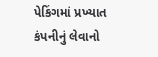પેકિંગમાં પ્રખ્યાત કંપનીનું લેવાનો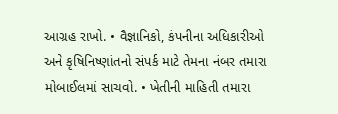આગ્રહ રાખો. • વૈજ્ઞાનિકો, કંપનીના અધિકારીઓ અને કૃષિનિષ્ણાંતનો સંપર્ક માટે તેમના નંબર તમારા મોબાઈલમાં સાચવો. • ખેતીની માહિતી તમારા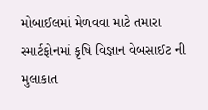મોબાઈલમાં મેળવવા માટે તમારા સ્માર્ટફોનમાં કૃષિ વિજ્ઞાન વેબસાઈટ ની મુલાકાત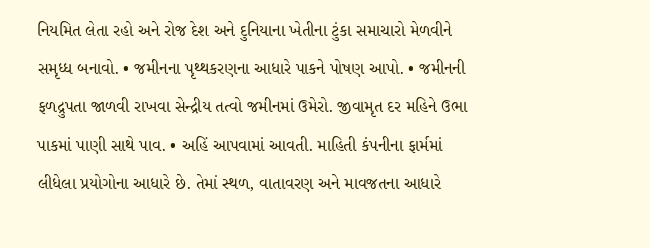નિયમિત લેતા રહો અને રોજ દેશ અને દુનિયાના ખેતીના ટુંકા સમાચારો મેળવીને સમૃધ્ધ બનાવો. • જમીનના પૃથ્થકરણના આધારે પાકને પોષણ આપો. • જમીનની ફળદ્રુપતા જાળવી રાખવા સેન્દ્રીય તત્વો જમીનમાં ઉમેરો. જીવામૃત દર મહિને ઉભા પાકમાં પાણી સાથે પાવ. • અહિં આપવામાં આવતી. માહિતી કંપનીના ફાર્મમાં લીધેલા પ્રયોગોના આધારે છે. તેમાં સ્થળ, વાતાવરણ અને માવજતના આધારે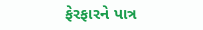ફેરફારને પાત્ર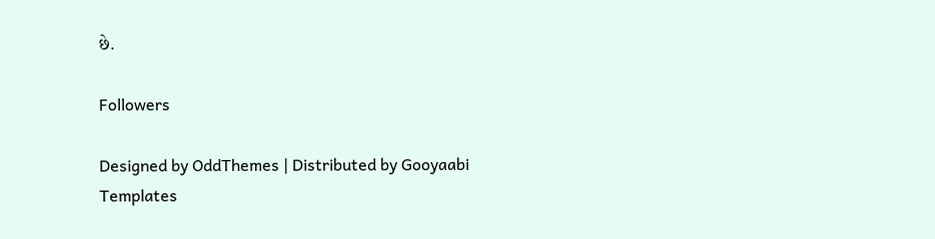છે.

Followers

Designed by OddThemes | Distributed by Gooyaabi Templates